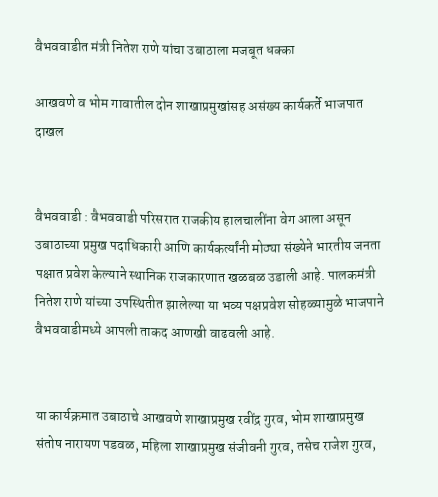वैभववाडीत मंत्री नितेश राणे यांचा उबाठाला मजबूत धक्का

आखवणे व भोम गावातील दोन शाखाप्रमुखांसह असंख्य कार्यकर्ते भाजपात दाखल


वैभववाडी : वैभववाडी परिसरात राजकीय हालचालींना वेग आला असून उबाठाच्या प्रमुख पदाधिकारी आणि कार्यकर्त्यांनी मोठ्या संख्येने भारतीय जनता पक्षात प्रवेश केल्याने स्थानिक राजकारणात खळबळ उडाली आहे. पालकमंत्री नितेश राणे यांच्या उपस्थितीत झालेल्या या भव्य पक्षप्रवेश सोहळ्यामुळे भाजपाने वैभववाडीमध्ये आपली ताकद आणखी वाढवली आहे.


या कार्यक्रमात उबाठाचे आखवणे शाखाप्रमुख रवींद्र गुरव, भोम शाखाप्रमुख संतोष नारायण पडवळ, महिला शाखाप्रमुख संजीवनी गुरव, तसेच राजेश गुरव,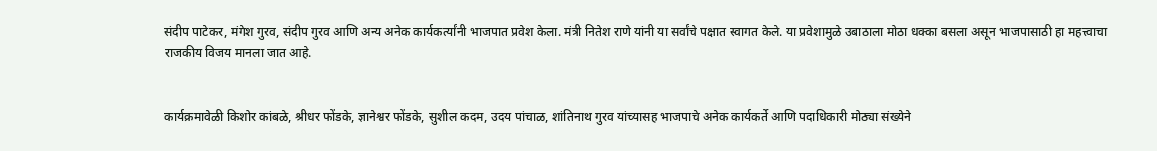संदीप पाटेकर, मंगेश गुरव, संदीप गुरव आणि अन्य अनेक कार्यकर्त्यांनी भाजपात प्रवेश केला. मंत्री नितेश राणे यांनी या सर्वांचे पक्षात स्वागत केले. या प्रवेशामुळे उबाठाला मोठा धक्का बसला असून भाजपासाठी हा महत्त्वाचा राजकीय विजय मानला जात आहे.


कार्यक्रमावेळी किशोर कांबळे, श्रीधर फोंडके, ज्ञानेश्वर फोंडके, सुशील कदम, उदय पांचाळ, शांतिनाथ गुरव यांच्यासह भाजपाचे अनेक कार्यकर्ते आणि पदाधिकारी मोठ्या संख्येने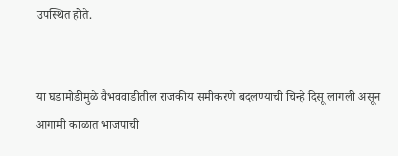उपस्थित होते.


या घडामोडीमुळे वैभववाडीतील राजकीय समीकरणे बदलण्याची चिन्हे दिसू लागली असून आगामी काळात भाजपाची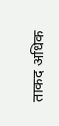ताकद अधिक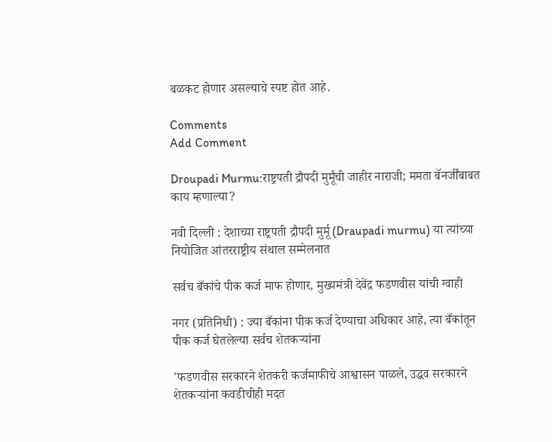बळकट होणार असल्याचे स्पष्ट होत आहे.

Comments
Add Comment

Droupadi Murmu:राष्ट्रपती द्रौपदी मुर्मूंची जाहीर नाराजी; ममता बॅनर्जींबाबत काय म्हणाल्या?

नवी दिल्ली : देशाच्या राष्ट्रपती द्रौपदी मुर्मू (Draupadi murmu) या त्यांच्या नियोजित आंतरराष्ट्रीय संथाल सम्मेलनात

सर्वच बँकांचे पीक कर्ज माफ होणार, मुख्यमंत्री देवेंद्र फडणवीस यांची ग्वाही

नगर (प्रतिनिधी) : ज्या बँकांना पीक कर्ज देण्याचा अधिकार आहे, त्या बँकांतून पीक कर्ज घेतलेल्या सर्वच शेतकऱ्यांना

'फडणवीस सरकारने शेतकरी कर्जमाफीचे आश्वासन पाळले, उद्धव सरकारने शेतकऱ्यांना कवडीचीही मदत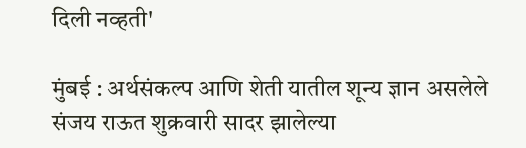दिली नव्हती'

मुंबई : अर्थसंकल्प आणि शेती यातील शून्य ज्ञान असलेले संजय राऊत शुक्रवारी सादर झालेल्या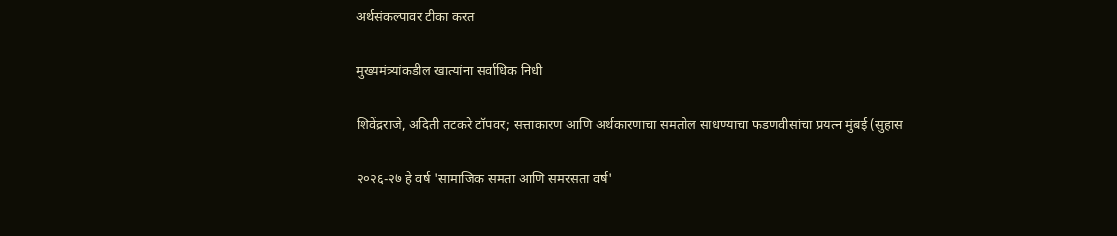अर्थसंकल्पावर टीका करत

मुख्यमंत्र्यांकडील खात्यांना सर्वाधिक निधी

शिवेंद्रराजे, अदिती तटकरे टॉपवर; सत्ताकारण आणि अर्थकारणाचा समतोल साधण्याचा फडणवीसांचा प्रयत्न मुंबई (सुहास

२०२६-२७ हे वर्ष 'सामाजिक समता आणि समरसता वर्ष'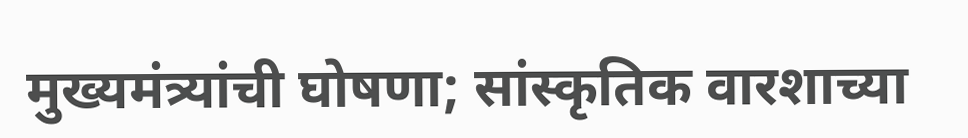मुख्यमंत्र्यांची घोषणा; सांस्कृतिक वारशाच्या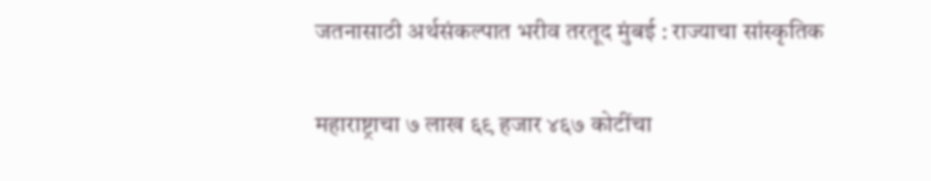जतनासाठी अर्थसंकल्पात भरीव तरतूद मुंबई : राज्याचा सांस्कृतिक

महाराष्ट्राचा ७ लाख ६९ हजार ४६७ कोटींचा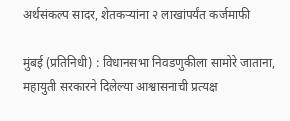अर्थसंकल्प सादर, शेतकऱ्यांना २ लाखांपर्यंत कर्जमाफी

मुंबई (प्रतिनिधी) : विधानसभा निवडणुकीला सामोरे जाताना, महायुती सरकारने दिलेल्या आश्वासनाची प्रत्यक्ष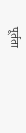पूर्तता